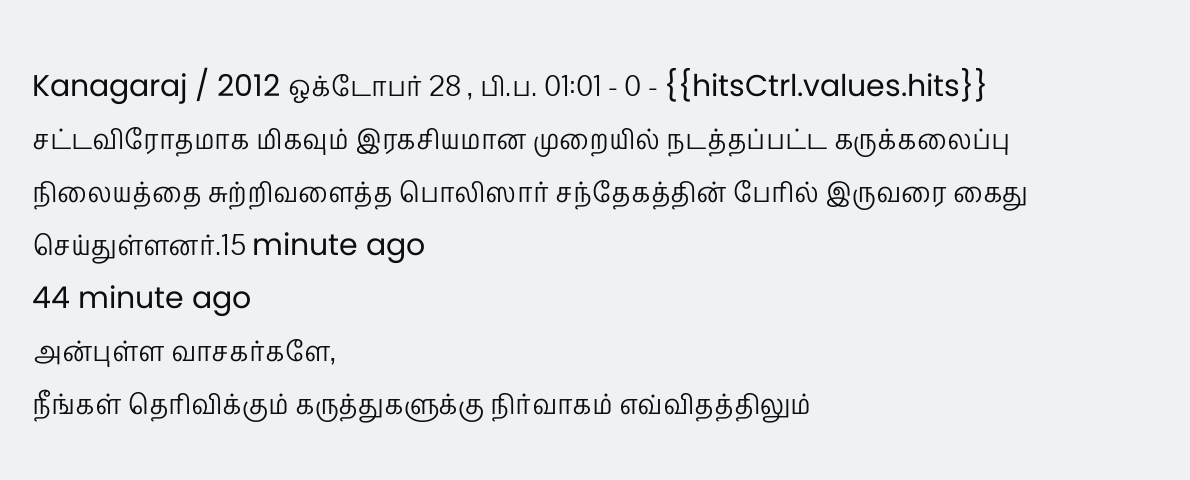Kanagaraj / 2012 ஒக்டோபர் 28 , பி.ப. 01:01 - 0 - {{hitsCtrl.values.hits}}
சட்டவிரோதமாக மிகவும் இரகசியமான முறையில் நடத்தப்பட்ட கருக்கலைப்பு நிலையத்தை சுற்றிவளைத்த பொலிஸார் சந்தேகத்தின் பேரில் இருவரை கைது செய்துள்ளனர்.15 minute ago
44 minute ago
அன்புள்ள வாசகர்களே,
நீங்கள் தெரிவிக்கும் கருத்துகளுக்கு நிர்வாகம் எவ்விதத்திலும்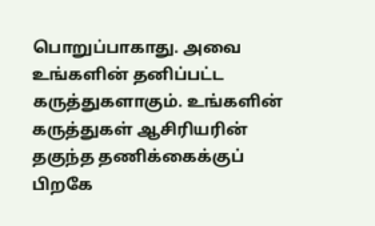பொறுப்பாகாது. அவை உங்களின் தனிப்பட்ட கருத்துகளாகும். உங்களின் கருத்துகள் ஆசிரியரின் தகுந்த தணிக்கைக்குப் பிறகே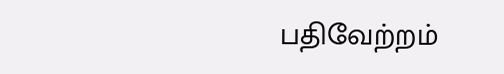பதிவேற்றம்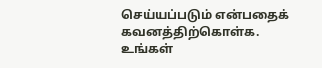செய்யப்படும் என்பதைக் கவனத்திற்கொள்க. உங்கள்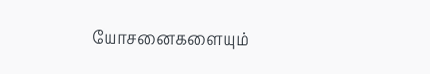யோசனைகளையும்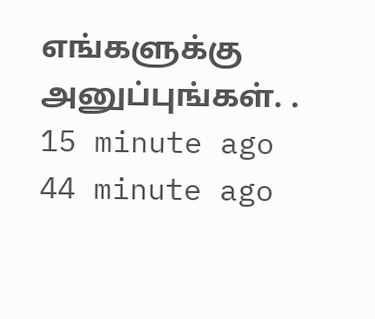எங்களுக்கு அனுப்புங்கள். .
15 minute ago
44 minute ago